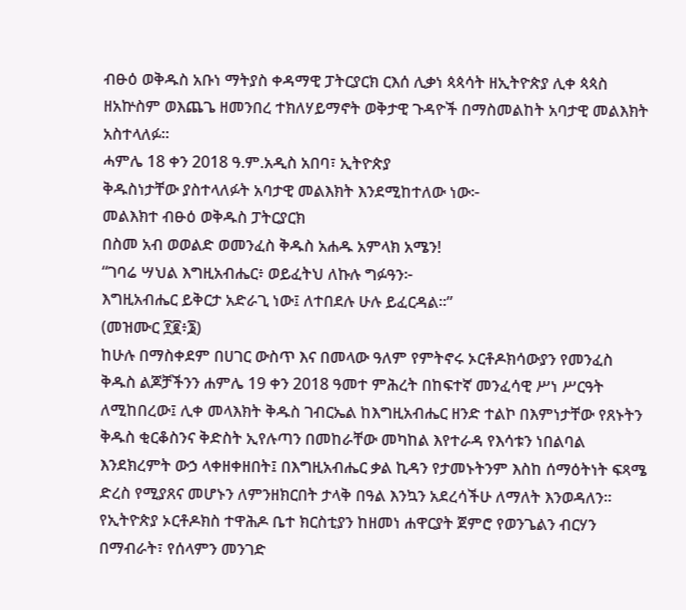ብፁዕ ወቅዱስ አቡነ ማትያስ ቀዳማዊ ፓትርያርክ ርእሰ ሊቃነ ጳጳሳት ዘኢትዮጵያ ሊቀ ጳጳስ ዘአኵስም ወእጨጌ ዘመንበረ ተክለሃይማኖት ወቅታዊ ጉዳዮች በማስመልከት አባታዊ መልእክት አስተላለፉ።
ሓምሌ 18 ቀን 2018 ዓ.ም.አዲስ አበባ፣ ኢትዮጵያ
ቅዱስነታቸው ያስተላለፉት አባታዊ መልእክት እንደሚከተለው ነው፦
መልእክተ ብፁዕ ወቅዱስ ፓትርያርክ
በስመ አብ ወወልድ ወመንፈስ ቅዱስ አሐዱ አምላክ አሜን!
“ገባሬ ሣህል እግዚአብሔር፥ ወይፈትህ ለኩሉ ግፉዓን፦
እግዚአብሔር ይቅርታ አድራጊ ነው፤ ለተበደሉ ሁሉ ይፈርዳል።”
(መዝሙር ፻፪፥፮)
ከሁሉ በማስቀደም በሀገር ውስጥ እና በመላው ዓለም የምትኖሩ ኦርቶዶክሳውያን የመንፈስ ቅዱስ ልጆቻችንን ሐምሌ 19 ቀን 2018 ዓመተ ምሕረት በከፍተኛ መንፈሳዊ ሥነ ሥርዓት ለሚከበረው፤ ሊቀ መላእክት ቅዱስ ገብርኤል ከእግዚአብሔር ዘንድ ተልኮ በእምነታቸው የጸኑትን ቅዱስ ቂርቆስንና ቅድስት ኢየሉጣን በመከራቸው መካከል እየተራዳ የእሳቱን ነበልባል እንደክረምት ውኃ ላቀዘቀዘበት፤ በእግዚአብሔር ቃል ኪዳን የታመኑትንም እስከ ሰማዕትነት ፍጻሜ ድረስ የሚያጸና መሆኑን ለምንዘክርበት ታላቅ በዓል እንኳን አደረሳችሁ ለማለት እንወዳለን።
የኢትዮጵያ ኦርቶዶክስ ተዋሕዶ ቤተ ክርስቲያን ከዘመነ ሐዋርያት ጀምሮ የወንጌልን ብርሃን በማብራት፣ የሰላምን መንገድ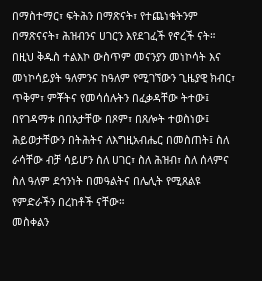በማስተማር፣ ፍትሕን በማጽናት፣ የተጨነቁትንም በማጽናናት፣ ሕዝብንና ሀገርን እየደገፈች የኖረች ናት።
በዚህ ቅዱስ ተልእኮ ውስጥም መናንያን መነኮሳት እና መነኮሳይያት ዓለምንና ከዓለም የሚገኘውን ጊዜያዊ ክብር፣ ጥቅም፣ ምቾትና የመሳሰሉትን በፈቃዳቸው ትተው፤ በየገዳማቱ በበአታቸው በጾም፣ በጸሎት ተወስነው፤ ሕይወታቸውን በትሕትና ለእግዚአብሔር በመስጠት፤ ስለ ራሳቸው ብቻ ሳይሆን ስለ ሀገር፣ ስለ ሕዝብ፣ ስለ ሰላምና ስለ ዓለም ደኅንነት በመዓልትና በሌሊት የሚጸልዩ የምድራችን በረከቶች ናቸው።
መስቀልን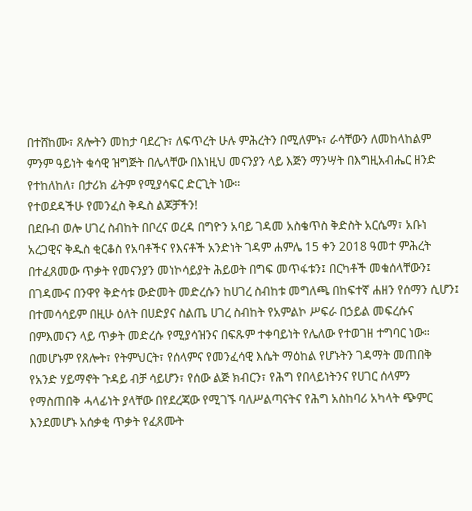በተሸከሙ፣ ጸሎትን መከታ ባደረጉ፣ ለፍጥረት ሁሉ ምሕረትን በሚለምኑ፣ ራሳቸውን ለመከላከልም ምንም ዓይነት ቁሳዊ ዝግጅት በሌላቸው በእነዚህ መናንያን ላይ እጅን ማንሣት በእግዚአብሔር ዘንድ የተከለከለ፣ በታሪክ ፊትም የሚያሳፍር ድርጊት ነው።
የተወደዳችሁ የመንፈስ ቅዱስ ልጆቻችን!
በደቡብ ወሎ ሀገረ ስብከት በቦረና ወረዳ በግዮን አባይ ገዳመ አስቄጥስ ቅድስት አርሴማ፣ አቡነ አረጋዊና ቅዱስ ቂርቆስ የአባቶችና የእናቶች አንድነት ገዳም ሐምሌ 15 ቀን 2018 ዓመተ ምሕረት በተፈጸመው ጥቃት የመናንያን መነኮሳይያት ሕይወት በግፍ መጥፋቱን፤ በርካቶች መቁሰላቸውን፤ በገዳሙና በንዋየ ቅድሳቱ ውድመት መድረሱን ከሀገረ ስብከቱ መግለጫ በከፍተኛ ሐዘን የሰማን ሲሆን፤ በተመሳሳይም በዚሁ ዕለት በሀድያና ስልጤ ሀገረ ስብከት የአምልኮ ሥፍራ በኃይል መፍረሱና በምእመናን ላይ ጥቃት መድረሱ የሚያሳዝንና በፍጹም ተቀባይነት የሌለው የተወገዘ ተግባር ነው።
በመሆኑም የጸሎት፣ የትምህርት፣ የሰላምና የመንፈሳዊ እሴት ማዕከል የሆኑትን ገዳማት መጠበቅ የአንድ ሃይማኖት ጉዳይ ብቻ ሳይሆን፣ የሰው ልጅ ክብርን፣ የሕግ የበላይነትንና የሀገር ሰላምን የማስጠበቅ ሓላፊነት ያላቸው በየደረጃው የሚገኙ ባለሥልጣናትና የሕግ አስከባሪ አካላት ጭምር እንደመሆኑ አሰቃቂ ጥቃት የፈጸሙት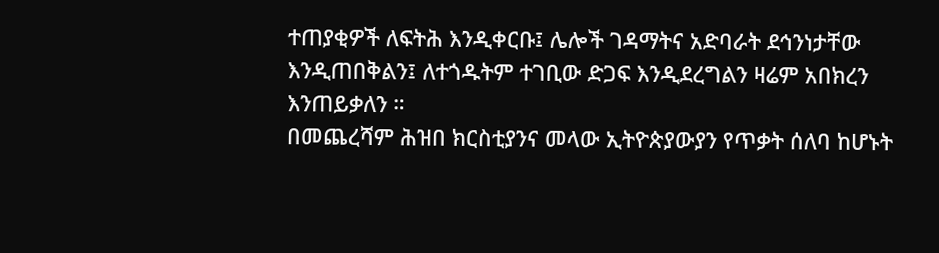ተጠያቂዎች ለፍትሕ እንዲቀርቡ፤ ሌሎች ገዳማትና አድባራት ደኅንነታቸው እንዲጠበቅልን፤ ለተጎዱትም ተገቢው ድጋፍ እንዲደረግልን ዛሬም አበክረን እንጠይቃለን ።
በመጨረሻም ሕዝበ ክርስቲያንና መላው ኢትዮጵያውያን የጥቃት ሰለባ ከሆኑት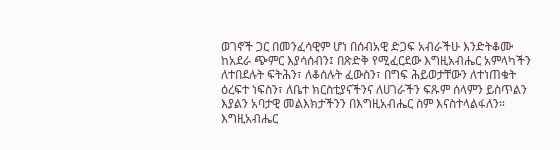ወገኖች ጋር በመንፈሳዊም ሆነ በሰብአዊ ድጋፍ አብራችሁ እንድትቆሙ ከአደራ ጭምር እያሳሰብን፤ በጽድቅ የሚፈርደው እግዚአብሔር አምላካችን ለተበደሉት ፍትሕን፣ ለቆሰሉት ፈውስን፣ በግፍ ሕይወታቸውን ለተነጠቁት ዕረፍተ ነፍስን፣ ለቤተ ክርስቲያናችንና ለሀገራችን ፍጹም ሰላምን ይስጥልን እያልን አባታዊ መልእክታችንን በእግዚአብሔር ስም እናስተላልፋለን።
እግዚአብሔር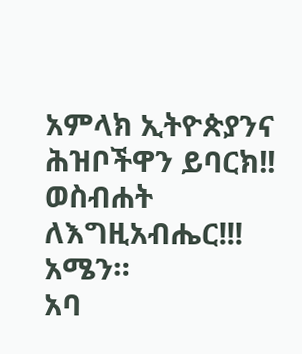አምላክ ኢትዮጵያንና ሕዝቦችዋን ይባርክ!!
ወስብሐት ለእግዚአብሔር!!!
አሜን።
አባ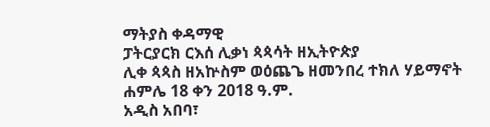ማትያስ ቀዳማዊ
ፓትርያርክ ርእሰ ሊቃነ ጳጳሳት ዘኢትዮጵያ
ሊቀ ጳጳስ ዘአኵስም ወዕጨጌ ዘመንበረ ተክለ ሃይማኖት
ሐምሌ 18 ቀን 2018 ዓ.ም.
አዲስ አበባ፣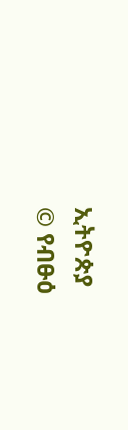ኢትዮጵያ
© የብፁዕ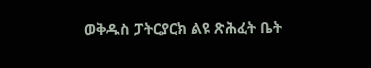ወቅዱስ ፓትርያርክ ልዩ ጽሕፈት ቤት